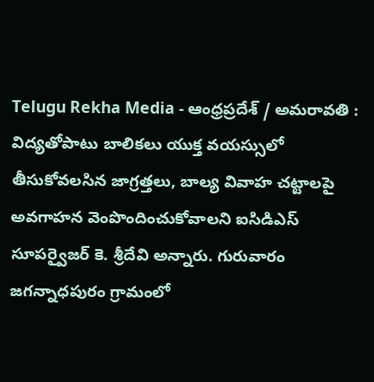Telugu Rekha Media - ఆంధ్రప్రదేశ్ / అమరావతి : విద్యతోపాటు బాలికలు యుక్త వయస్సులో తీసుకోవలసిన జాగ్రత్తలు, బాల్య వివాహ చట్టాలపై అవగాహన వెంపొందించుకోవాలని ఐసిడిఎస్ సూపర్వైజర్ కె. శ్రీదేవి అన్నారు. గురువారం జగన్నాధపురం గ్రామంలో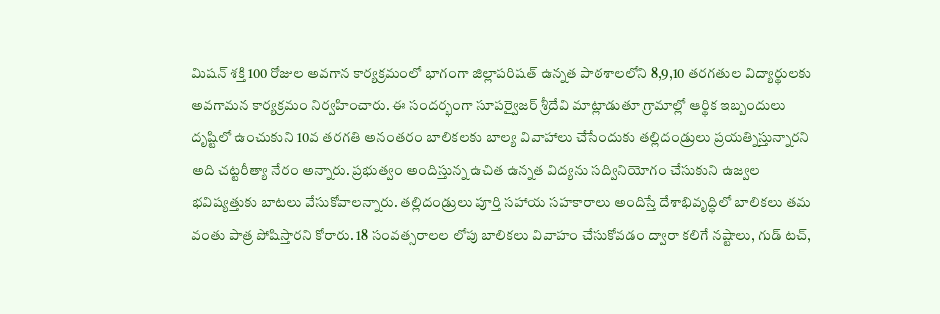మిషన్ శక్తి 100 రోజుల అవగాన కార్యక్రమంలో భాగంగా జిల్లాపరిషత్ ఉన్నత పాఠశాలలోని 8,9,10 తరగతుల విద్యార్థులకు అవగామన కార్యక్రమం నిర్వహించారు. ఈ సందర్భంగా సూపర్వైజర్ శ్రీదేవి మాట్లాడుతూ గ్రామాల్లో ఆర్థిక ఇబ్బందులు దృష్టిలో ఉంచుకుని 10వ తరగతి అనంతరం బాలికలకు బాల్య వివాహాలు చేసేందుకు తల్లిదండ్రులు ప్రయత్నిస్తున్నారని అది చట్టరీత్యా నేరం అన్నారు. ప్రభుత్వం అందిస్తున్న ఉచిత ఉన్నత విద్యను సద్వినియోగం చేసుకుని ఉజ్వల భవిష్యత్తుకు బాటలు వేసుకోవాలన్నారు. తల్లిదండ్రులు పూర్తి సహాయ సహకారాలు అందిస్తే దేశాభివృద్ధిలో బాలికలు తమ వంతు పాత్ర పోషిస్తారని కోరారు. 18 సంవత్సరాలల లోపు బాలికలు వివాహం చేసుకోవడం ద్వారా కలిగే నష్టాలు, గుడ్ టచ్,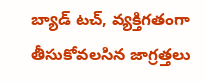బ్యాడ్ టచ్, వ్యక్తిగతంగా తీసుకోవలసిన జాగ్రత్తలు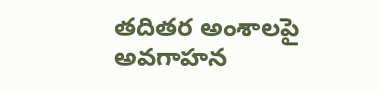తదితర అంశాలపై అవగాహన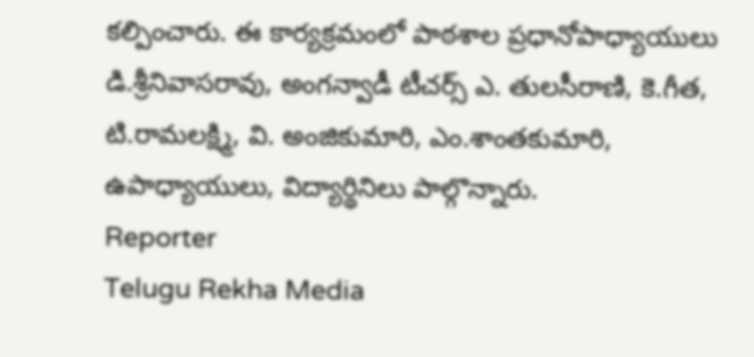కల్పించారు. ఈ కార్యక్రమంలో పాఠశాల ప్రధానోపాధ్యాయులు డి.శ్రీనివాసరావు, అంగన్వాడీ టీచర్స్ ఎ. తులసీరాణి, కె.గీత, టి.రామలక్ష్మి, వి. అంజికుమారి, ఎం.శాంతకుమారి, ఉపాధ్యాయులు, విద్యార్థినిలు పాల్గొన్నారు.
Reporter
Telugu Rekha Media